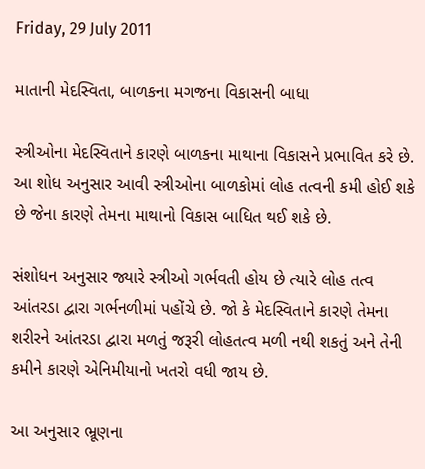Friday, 29 July 2011

માતાની મેદસ્વિતા, બાળકના મગજના વિકાસની બાધા

સ્ત્રીઓના મેદસ્વિતાને કારણે બાળકના માથાના વિકાસને પ્રભાવિત કરે છે. આ શોધ અનુસાર આવી સ્ત્રીઓના બાળકોમાં લોહ તત્વની કમી હોઈ શકે છે જેના કારણે તેમના માથાનો વિકાસ બાધિત થઈ શકે છે.

સંશોધન અનુસાર જ્યારે સ્ત્રીઓ ગર્ભવતી હોય છે ત્યારે લોહ તત્વ આંતરડા દ્વારા ગર્ભનળીમાં પહોંચે છે. જો કે મેદસ્વિતાને કારણે તેમના શરીરને આંતરડા દ્વારા મળતું જરૂરી લોહતત્વ મળી નથી શકતું અને તેની કમીને કારણે એનિમીયાનો ખતરો વધી જાય છે.

આ અનુસાર ભ્રૂણના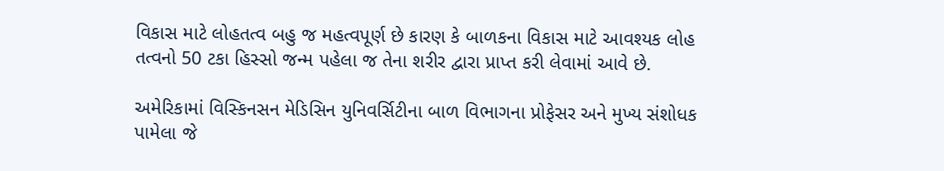વિકાસ માટે લોહતત્વ બહુ જ મહત્વપૂર્ણ છે કારણ કે બાળકના વિકાસ માટે આવશ્યક લોહ તત્વનો 50 ટકા હિસ્સો જન્મ પહેલા જ તેના શરીર દ્વારા પ્રાપ્ત કરી લેવામાં આવે છે.

અમેરિકામાં વિસ્કિનસન મેડિસિન યુનિવર્સિટીના બાળ વિભાગના પ્રોફેસર અને મુખ્ય સંશોધક પામેલા જે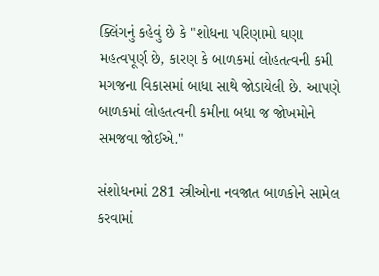ક્લિંગનું કહેવું છે કે "શોધના પરિણામો ઘણા મહત્વપૂર્ણ છે, કારણ કે બાળકમાં લોહતત્વની કમી મગજના વિકાસમાં બાધા સાથે જોડાયેલી છે. આપણે બાળકમાં લોહતત્વની કમીના બધા જ જોખમોને સમજવા જોઈએ."

સંશોધનમાં 281 સ્ત્રીઓના નવજાત બાળકોને સામેલ કરવામાં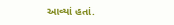આવ્યાં હતાં.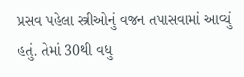પ્રસવ પહેલા સ્ત્રીઓનું વજન તપાસવામાં આવ્યું હતું. તેમાં 30થી વધુ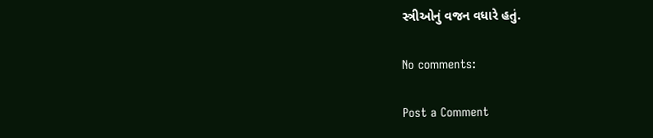સ્ત્રીઓનું વજન વધારે હતું.

No comments:

Post a Comment